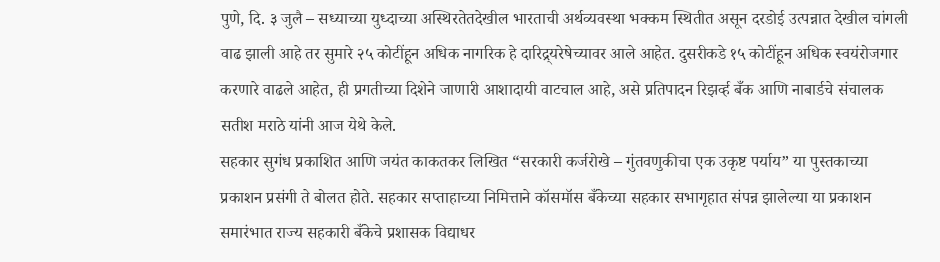पुणे, दि. ३ जुलै – सध्याच्या युध्दाच्या अस्थिरतेतदेखील भारताची अर्थव्यवस्था भक्कम स्थितीत असून दरडोई उत्पन्नात देखील चांगली वाढ झाली आहे तर सुमारे २५ कोटींहून अधिक नागरिक हे दारिद्र्यरेषेच्यावर आले आहेत. दुसरीकडे १५ कोटींहून अधिक स्वयंरोजगार करणारे वाढले आहेत, ही प्रगतीच्या दिशेने जाणारी आशादायी वाटचाल आहे, असे प्रतिपादन रिझर्व्ह बँक आणि नाबार्डचे संचालक सतीश मराठे यांनी आज येथे केले.
सहकार सुगंध प्रकाशित आणि जयंत काकतकर लिखित “सरकारी कर्जरोखे – गुंतवणुकीचा एक उकृष्ट पर्याय” या पुस्तकाच्या प्रकाशन प्रसंगी ते बोलत होते. सहकार सप्ताहाच्या निमित्ताने कॉसमॉस बँकेच्या सहकार सभागृहात संपन्न झालेल्या या प्रकाशन समारंभात राज्य सहकारी बँकेचे प्रशासक विद्याधर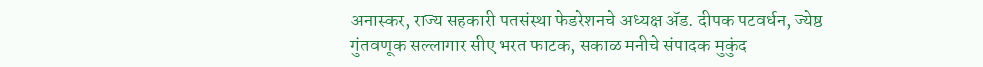अनास्कर, राज्य सहकारी पतसंस्था फेडरेशनचे अध्यक्ष ॲड. दीपक पटवर्धन, ज्येष्ठ गुंतवणूक सल्लागार सीए भरत फाटक, सकाळ मनीचे संपादक मुकुंद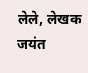लेले, लेखक जयंत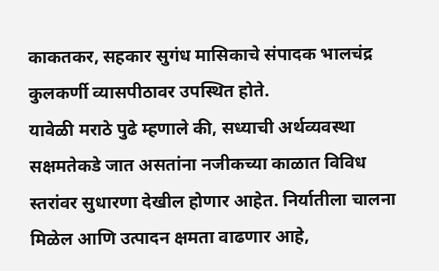काकतकर, सहकार सुगंध मासिकाचे संपादक भालचंद्र कुलकर्णी व्यासपीठावर उपस्थित होते.
यावेळी मराठे पुढे म्हणाले की, सध्याची अर्थव्यवस्था सक्षमतेकडे जात असतांना नजीकच्या काळात विविध स्तरांवर सुधारणा देखील होणार आहेत. निर्यातीला चालना मिळेल आणि उत्पादन क्षमता वाढणार आहे,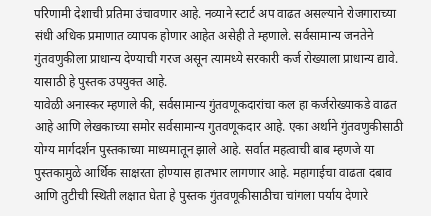परिणामी देशाची प्रतिमा उंचावणार आहे. नव्याने स्टार्ट अप वाढत असल्याने रोजगाराच्या संधी अधिक प्रमाणात व्यापक होणार आहेत असेही ते म्हणाले. सर्वसामान्य जनतेने गुंतवणुकीला प्राधान्य देण्याची गरज असून त्यामध्ये सरकारी कर्ज रोख्याला प्राधान्य द्यावे. यासाठी हे पुस्तक उपयुक्त आहे.
यावेळी अनास्कर म्हणाले की, सर्वसामान्य गुंतवणूकदारांचा कल हा कर्जरोख्याकडे वाढत आहे आणि लेखकाच्या समोर सर्वसामान्य गुतवणूकदार आहे. एका अर्थाने गुंतवणुकीसाठी योग्य मार्गदर्शन पुस्तकाच्या माध्यमातून झाले आहे. सर्वात महत्वाची बाब म्हणजे या पुस्तकामुळे आर्थिक साक्षरता होण्यास हातभार लागणार आहे. महागाईचा वाढता दबाव आणि तुटीची स्थिती लक्षात घेता हे पुस्तक गुंतवणूकीसाठीचा चांगला पर्याय देणारे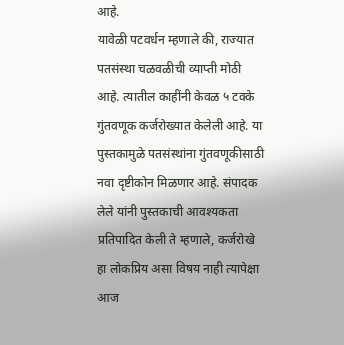आहे.
यावेळी पटवर्धन म्हणाले की, राज्यात पतसंस्था चळवळीची व्याप्ती मोठी आहे. त्यातील काहींनी केवळ ५ टक्के गुंतवणूक कर्जरोख्यात केलेली आहे. या पुस्तकामुळे पतसंस्थांना गुंतवणूकीसाठी नवा दृष्टीकोन मिळणार आहे. संपादक लेले यांनी पुस्तकाची आवश्यकता प्रतिपादित केली ते म्हणाले, कर्जरोखे हा लोकप्रिय असा विषय नाही त्यापेक्षा आज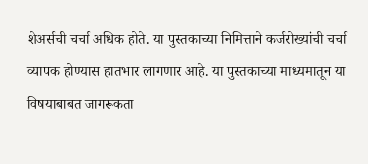शेअर्सची चर्चा अधिक होते. या पुस्तकाच्या निमित्ताने कर्जरोख्यांची चर्चा व्यापक होण्यास हातभार लागणार आहे. या पुस्तकाच्या माध्यमातून या विषयाबाबत जागरूकता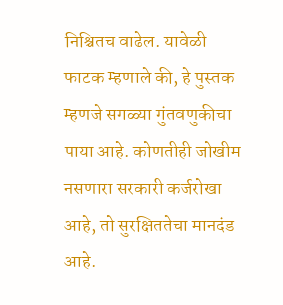निश्चितच वाढेल. यावेळी फाटक म्हणाले की, हे पुस्तक म्हणजे सगळ्या गुंतवणुकीचा पाया आहे. कोणतीही जोखीम नसणारा सरकारी कर्जरोखा आहे, तो सुरक्षिततेचा मानदंड आहे.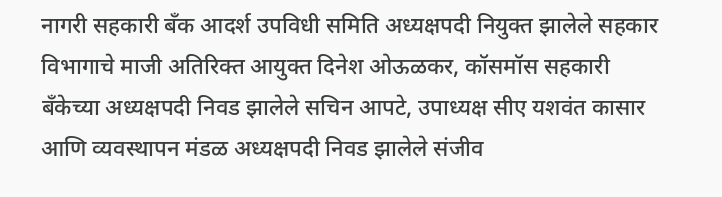नागरी सहकारी बँक आदर्श उपविधी समिति अध्यक्षपदी नियुक्त झालेले सहकार विभागाचे माजी अतिरिक्त आयुक्त दिनेश ओऊळकर, कॉसमॉस सहकारी बँकेच्या अध्यक्षपदी निवड झालेले सचिन आपटे, उपाध्यक्ष सीए यशवंत कासार आणि व्यवस्थापन मंडळ अध्यक्षपदी निवड झालेले संजीव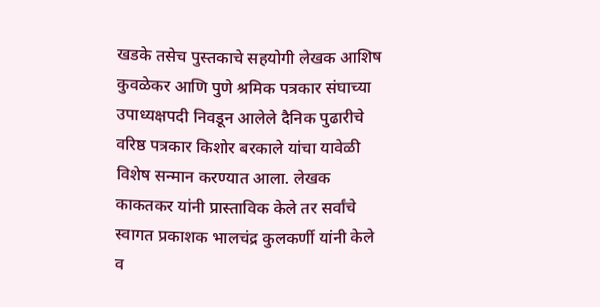खडके तसेच पुस्तकाचे सहयोगी लेखक आशिष कुवळेकर आणि पुणे श्रमिक पत्रकार संघाच्या उपाध्यक्षपदी निवडून आलेले दैनिक पुढारीचे वरिष्ठ पत्रकार किशोर बरकाले यांचा यावेळी विशेष सन्मान करण्यात आला. लेखक काकतकर यांनी प्रास्ताविक केले तर सर्वांचे स्वागत प्रकाशक भालचंद्र कुलकर्णी यांनी केले व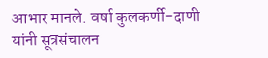आभार मानले. वर्षा कुलकर्णी-दाणी यांनी सूत्रसंचालन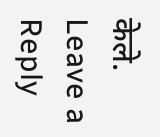केले.
Leave a Reply